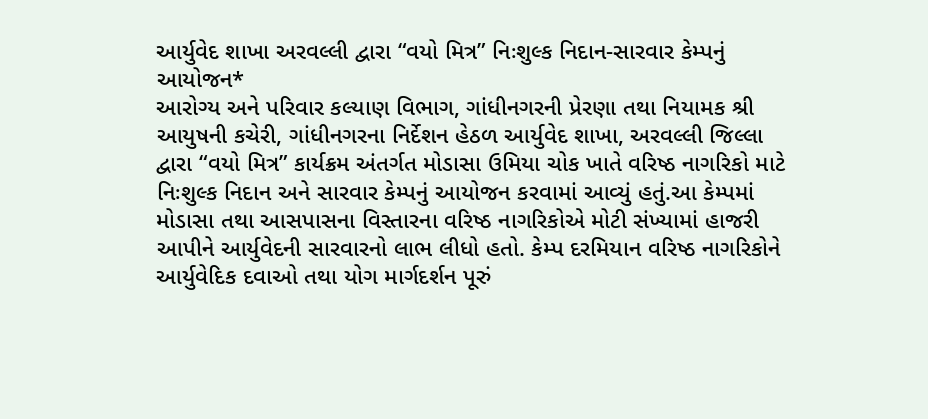આર્યુવેદ શાખા અરવલ્લી દ્વારા “વયો મિત્ર” નિઃશુલ્ક નિદાન-સારવાર કેમ્પનું આયોજન*
આરોગ્ય અને પરિવાર કલ્યાણ વિભાગ, ગાંધીનગરની પ્રેરણા તથા નિયામક શ્રી આયુષની કચેરી, ગાંધીનગરના નિર્દેશન હેઠળ આર્યુવેદ શાખા, અરવલ્લી જિલ્લા દ્વારા “વયો મિત્ર” કાર્યક્રમ અંતર્ગત મોડાસા ઉમિયા ચોક ખાતે વરિષ્ઠ નાગરિકો માટે નિઃશુલ્ક નિદાન અને સારવાર કેમ્પનું આયોજન કરવામાં આવ્યું હતું.આ કેમ્પમાં મોડાસા તથા આસપાસના વિસ્તારના વરિષ્ઠ નાગરિકોએ મોટી સંખ્યામાં હાજરી આપીને આર્યુવેદની સારવારનો લાભ લીધો હતો. કેમ્પ દરમિયાન વરિષ્ઠ નાગરિકોને આર્યુવેદિક દવાઓ તથા યોગ માર્ગદર્શન પૂરું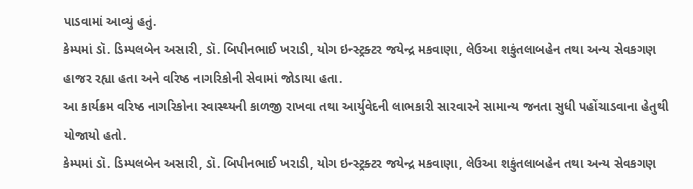પાડવામાં આવ્યું હતું.
કેમ્પમાં ડૉ. ડિમ્પલબેન અસારી, ડૉ. બિપીનભાઈ ખરાડી, યોગ ઇન્સ્ટ્રક્ટર જયેન્દ્ર મકવાણા, લેઉઆ શકુંતલાબહેન તથા અન્ય સેવકગણ હાજર રહ્યા હતા અને વરિષ્ઠ નાગરિકોની સેવામાં જોડાયા હતા.
આ કાર્યક્રમ વરિષ્ઠ નાગરિકોના સ્વાસ્થ્યની કાળજી રાખવા તથા આર્યુવેદની લાભકારી સારવારને સામાન્ય જનતા સુધી પહોંચાડવાના હેતુથી યોજાયો હતો.
કેમ્પમાં ડૉ. ડિમ્પલબેન અસારી, ડૉ. બિપીનભાઈ ખરાડી, યોગ ઇન્સ્ટ્રક્ટર જયેન્દ્ર મકવાણા, લેઉઆ શકુંતલાબહેન તથા અન્ય સેવકગણ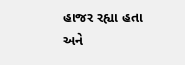હાજર રહ્યા હતા અને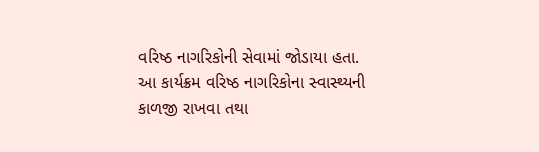વરિષ્ઠ નાગરિકોની સેવામાં જોડાયા હતા.
આ કાર્યક્રમ વરિષ્ઠ નાગરિકોના સ્વાસ્થ્યની કાળજી રાખવા તથા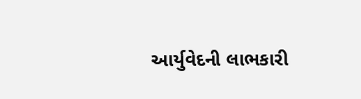આર્યુવેદની લાભકારી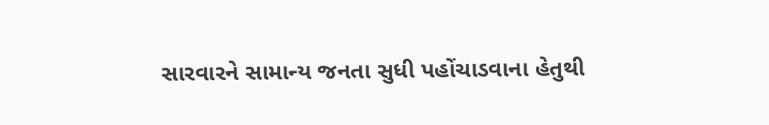સારવારને સામાન્ય જનતા સુધી પહોંચાડવાના હેતુથી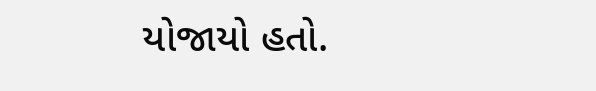યોજાયો હતો.